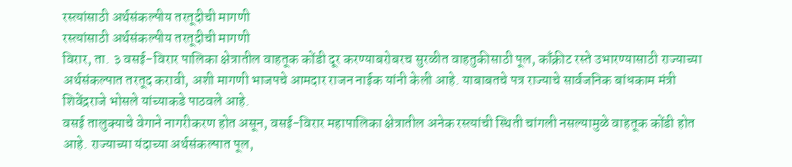रस्त्यांसाठी अर्थसंकल्पीय तरतूदीची मागणी
रस्त्यांसाठी अर्थसंकल्पीय तरतूदीची मागणी
विरार, ता. ३ वसई-विरार पालिका क्षेत्रातील वाहतूक कोंडी दूर करण्याबरोबरच सुरळीत वाहतुकीसाठी पूल, काँक्रीट रस्ते उभारण्यासाठी राज्याच्या अर्थसंकल्पात तरतूद करावी, अशी मागणी भाजपचे आमदार राजन नाईक यांनी केली आहे. याबाबतचे पत्र राज्याचे सार्वजनिक बांधकाम मंत्री शिवेंद्रराजे भोसले यांच्याकडे पाठवले आहे.
वसई तालुक्याचे वेगाने नागरीकरण होत असून, वसई-विरार महापालिका क्षेत्रातील अनेक रस्त्यांची स्थिती चांगली नसल्यामुळे वाहतूक कोंडी होत आहे. राज्याच्या यंदाच्या अर्थसंकल्पात पूल,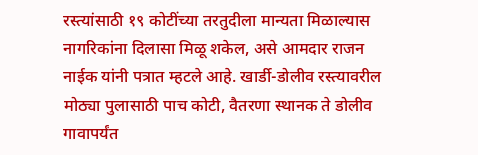रस्त्यांसाठी १९ कोटींच्या तरतुदीला मान्यता मिळाल्यास नागरिकांना दिलासा मिळू शकेल, असे आमदार राजन नाईक यांनी पत्रात म्हटले आहे. खार्डी-डोलीव रस्त्यावरील मोठ्या पुलासाठी पाच कोटी, वैतरणा स्थानक ते डोलीव गावापर्यंत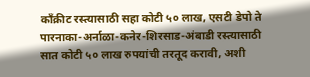काँक्रीट रस्त्यासाठी सहा कोटी ५० लाख, एसटी डेपो ते पारनाका-अर्नाळा-कनेर-शिरसाड-अंबाडी रस्त्यासाठी सात कोटी ५० लाख रुपयांची तरतूद करावी, अशी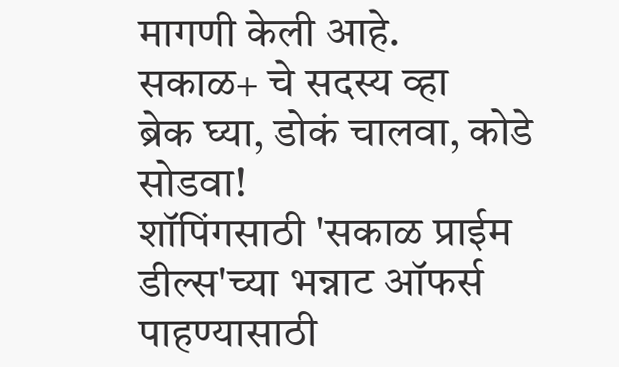मागणी केली आहे.
सकाळ+ चे सदस्य व्हा
ब्रेक घ्या, डोकं चालवा, कोडे सोडवा!
शॉपिंगसाठी 'सकाळ प्राईम डील्स'च्या भन्नाट ऑफर्स पाहण्यासाठी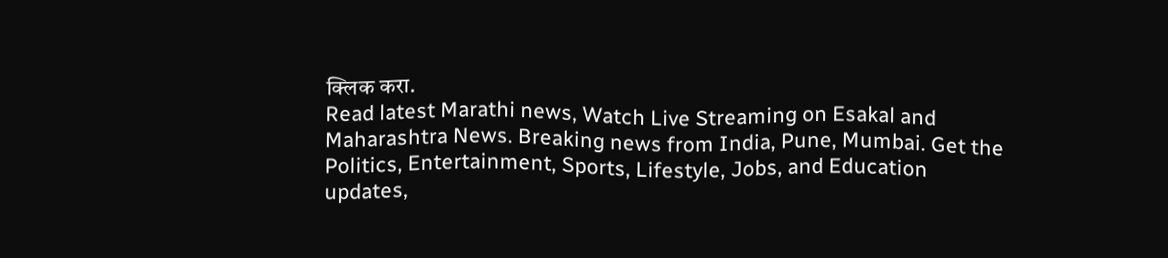क्लिक करा.
Read latest Marathi news, Watch Live Streaming on Esakal and Maharashtra News. Breaking news from India, Pune, Mumbai. Get the Politics, Entertainment, Sports, Lifestyle, Jobs, and Education updates,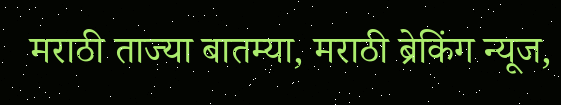मराठी ताज्या बातम्या, मराठी ब्रेकिंग न्यूज,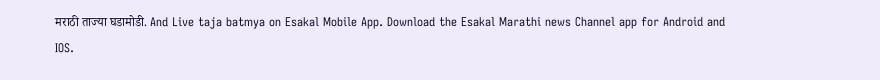मराठी ताज्या घडामोडी. And Live taja batmya on Esakal Mobile App. Download the Esakal Marathi news Channel app for Android and IOS.